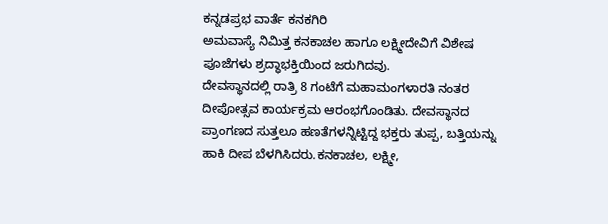ಕನ್ನಡಪ್ರಭ ವಾರ್ತೆ ಕನಕಗಿರಿ
ಅಮವಾಸ್ಯೆ ನಿಮಿತ್ತ ಕನಕಾಚಲ ಹಾಗೂ ಲಕ್ಷ್ಮೀದೇವಿಗೆ ವಿಶೇಷ ಪೂಜೆಗಳು ಶ್ರದ್ಧಾಭಕ್ತಿಯಿಂದ ಜರುಗಿದವು.
ದೇವಸ್ಥಾನದಲ್ಲಿ ರಾತ್ರಿ 8 ಗಂಟೆಗೆ ಮಹಾಮಂಗಳಾರತಿ ನಂತರ ದೀಪೋತ್ಸವ ಕಾರ್ಯಕ್ರಮ ಆರಂಭಗೊಂಡಿತು. ದೇವಸ್ಥಾನದ ಪ್ರಾಂಗಣದ ಸುತ್ತಲೂ ಹಣತೆಗಳನ್ನಿಟ್ಟಿದ್ದ ಭಕ್ತರು ತುಪ್ಪ, ಬತ್ತಿಯನ್ನು ಹಾಕಿ ದೀಪ ಬೆಳಗಿಸಿದರು.ಕನಕಾಚಲ, ಲಕ್ಷ್ಮೀ,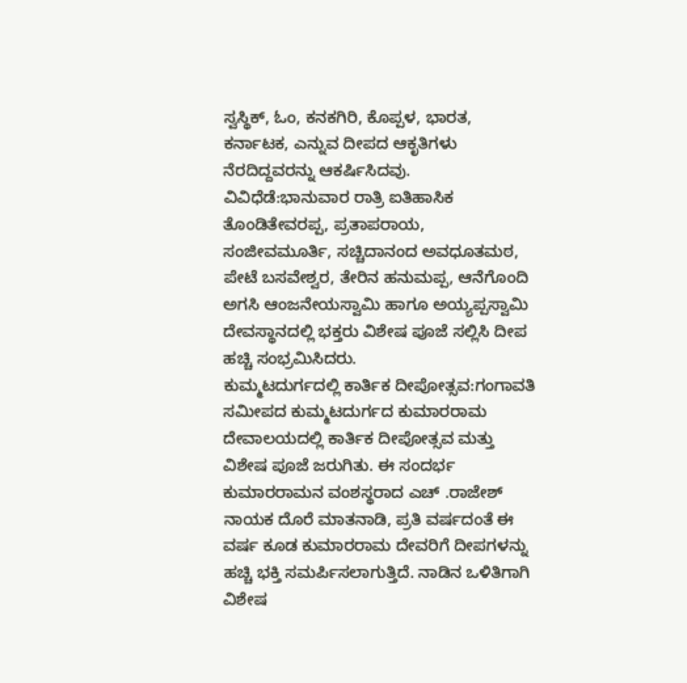ಸ್ವಸ್ಥಿಕ್, ಓಂ, ಕನಕಗಿರಿ, ಕೊಪ್ಪಳ, ಭಾರತ, ಕರ್ನಾಟಕ, ಎನ್ನುವ ದೀಪದ ಆಕೃತಿಗಳು ನೆರದಿದ್ದವರನ್ನು ಆಕರ್ಷಿಸಿದವು.
ವಿವಿಧೆಡೆ:ಭಾನುವಾರ ರಾತ್ರಿ ಐತಿಹಾಸಿಕ ತೊಂಡಿತೇವರಪ್ಪ, ಪ್ರತಾಪರಾಯ, ಸಂಜೀವಮೂರ್ತಿ, ಸಚ್ಚಿದಾನಂದ ಅವಧೂತಮಠ, ಪೇಟೆ ಬಸವೇಶ್ವರ, ತೇರಿನ ಹನುಮಪ್ಪ, ಆನೆಗೊಂದಿ ಅಗಸಿ ಆಂಜನೇಯಸ್ವಾಮಿ ಹಾಗೂ ಅಯ್ಯಪ್ಪಸ್ವಾಮಿ ದೇವಸ್ಥಾನದಲ್ಲಿ ಭಕ್ತರು ವಿಶೇಷ ಪೂಜೆ ಸಲ್ಲಿಸಿ ದೀಪ ಹಚ್ಚಿ ಸಂಭ್ರಮಿಸಿದರು.
ಕುಮ್ಮಟದುರ್ಗದಲ್ಲಿ ಕಾರ್ತಿಕ ದೀಪೋತ್ಸವ:ಗಂಗಾವತಿ ಸಮೀಪದ ಕುಮ್ಮಟದುರ್ಗದ ಕುಮಾರರಾಮ ದೇವಾಲಯದಲ್ಲಿ ಕಾರ್ತಿಕ ದೀಪೋತ್ಸವ ಮತ್ತು ವಿಶೇಷ ಪೂಜೆ ಜರುಗಿತು. ಈ ಸಂದರ್ಭ ಕುಮಾರರಾಮನ ವಂಶಸ್ಥರಾದ ಎಚ್ .ರಾಜೇಶ್ ನಾಯಕ ದೊರೆ ಮಾತನಾಡಿ, ಪ್ರತಿ ವರ್ಷದಂತೆ ಈ ವರ್ಷ ಕೂಡ ಕುಮಾರರಾಮ ದೇವರಿಗೆ ದೀಪಗಳನ್ನು ಹಚ್ಚಿ ಭಕ್ತಿ ಸಮರ್ಪಿಸಲಾಗುತ್ತಿದೆ. ನಾಡಿನ ಒಳಿತಿಗಾಗಿ ವಿಶೇಷ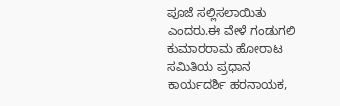ಪೂಜೆ ಸಲ್ಲಿಸಲಾಯಿತು ಎಂದರು.ಈ ವೇಳೆ ಗಂಡುಗಲಿ ಕುಮಾರರಾಮ ಹೋರಾಟ ಸಮಿತಿಯ ಪ್ರಧಾನ ಕಾರ್ಯದರ್ಶಿ ಹರನಾಯಕ,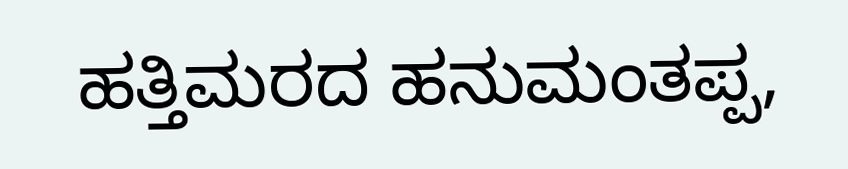ಹತ್ತಿಮರದ ಹನುಮಂತಪ್ಪ,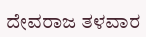ದೇವರಾಜ ತಳವಾರ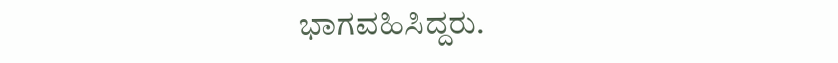ಭಾಗವಹಿಸಿದ್ದರು.